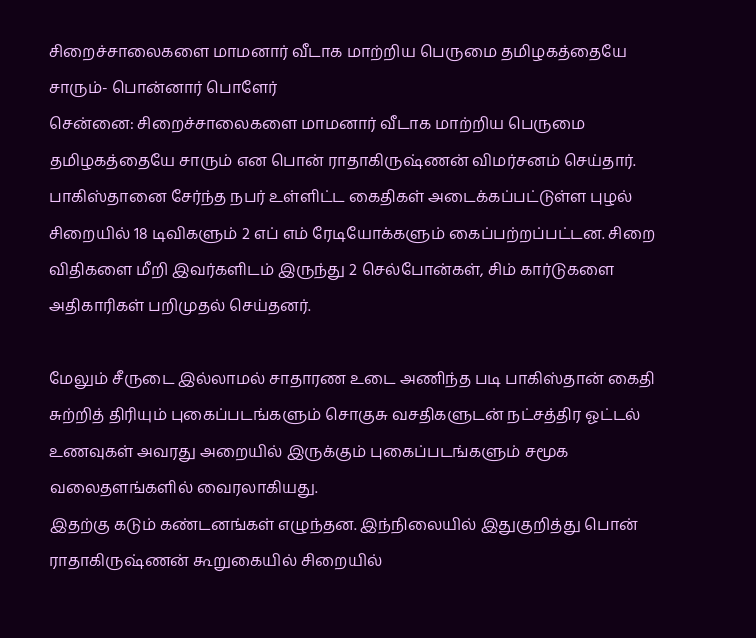சிறைச்சாலைகளை மாமனார் வீடாக மாற்றிய பெருமை தமிழகத்தையே சாரும்- பொன்னார் பொளேர்
சென்னை: சிறைச்சாலைகளை மாமனார் வீடாக மாற்றிய பெருமை தமிழகத்தையே சாரும் என பொன் ராதாகிருஷ்ணன் விமர்சனம் செய்தார்.
பாகிஸ்தானை சேர்ந்த நபர் உள்ளிட்ட கைதிகள் அடைக்கப்பட்டுள்ள புழல் சிறையில் 18 டிவிகளும் 2 எப் எம் ரேடியோக்களும் கைப்பற்றப்பட்டன. சிறை விதிகளை மீறி இவர்களிடம் இருந்து 2 செல்போன்கள், சிம் கார்டுகளை அதிகாரிகள் பறிமுதல் செய்தனர்.

மேலும் சீருடை இல்லாமல் சாதாரண உடை அணிந்த படி பாகிஸ்தான் கைதி சுற்றித் திரியும் புகைப்படங்களும் சொகுசு வசதிகளுடன் நட்சத்திர ஓட்டல் உணவுகள் அவரது அறையில் இருக்கும் புகைப்படங்களும் சமூக வலைதளங்களில் வைரலாகியது.
இதற்கு கடும் கண்டனங்கள் எழுந்தன. இந்நிலையில் இதுகுறித்து பொன் ராதாகிருஷ்ணன் கூறுகையில் சிறையில்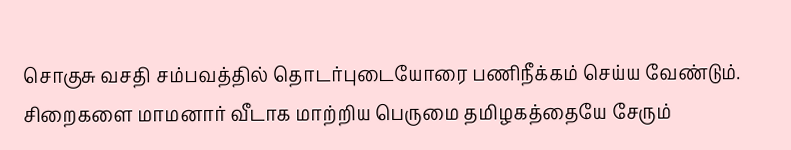சொகுசு வசதி சம்பவத்தில் தொடர்புடையோரை பணிநீக்கம் செய்ய வேண்டும்.
சிறைகளை மாமனார் வீடாக மாற்றிய பெருமை தமிழகத்தையே சேரும்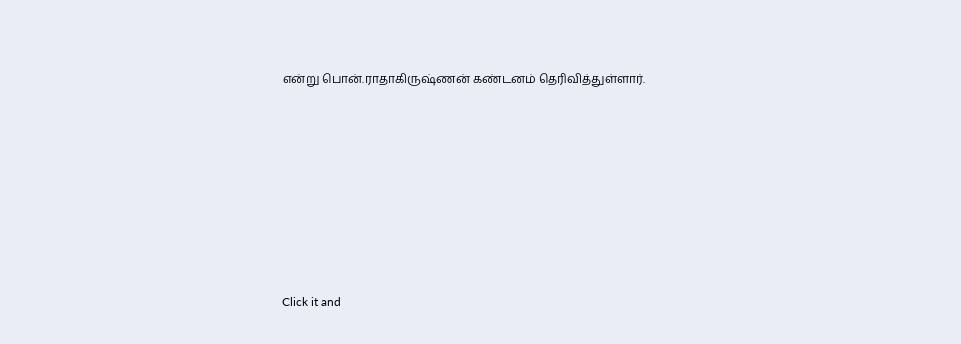என்று பொன்.ராதாகிருஷ்ணன் கண்டனம் தெரிவித்துள்ளார்.












Click it and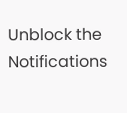Unblock the Notifications